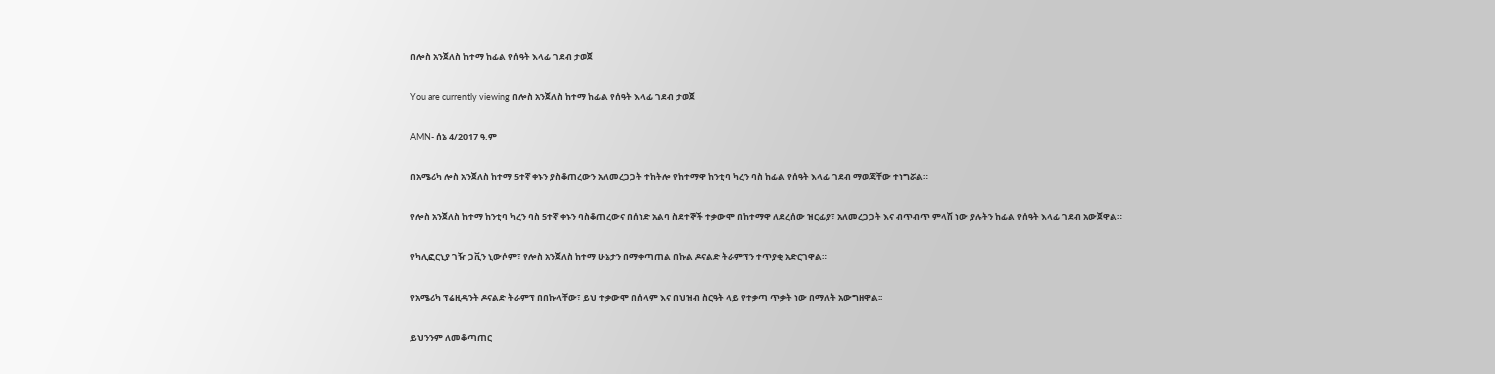በሎስ አንጀለስ ከተማ ከፊል የሰዓት እላፊ ገደብ ታወጀ

You are currently viewing በሎስ አንጀለስ ከተማ ከፊል የሰዓት እላፊ ገደብ ታወጀ

AMN- ሰኔ 4/2017 ዓ.ም

በአሜሪካ ሎስ አንጀለስ ከተማ 5ተኛ ቀኑን ያስቆጠረውን አለመረጋጋት ተከትሎ የከተማዋ ከንቲባ ካረን ባስ ከፊል የሰዓት እላፊ ገደብ ማወጃቸው ተነግሯል።

የሎስ አንጀለስ ከተማ ከንቲባ ካረን ባስ 5ተኛ ቀኑን ባስቆጠረውና በሰነድ አልባ ስደተኞች ተቃውሞ በከተማዋ ለደረሰው ዝርፊያ፣ አለመረጋጋት እና ብጥብጥ ምላሽ ነው ያሉትን ከፊል የሰዓት እላፊ ገደብ አውጀዋል።

የካሊፎርኒያ ገዥ ጋቪን ኒውሶም፣ የሎስ አንጀለስ ከተማ ሁኔታን በማቀጣጠል በኩል ዶናልድ ትራምፕን ተጥያቂ አድርገዋል።

የአሜሪካ ፕሬዚዳንት ዶናልድ ትራምፕ በበኩላቸው፣ ይህ ተቃውሞ በሰላም እና በህዝብ ስርዓት ላይ የተቃጣ ጥቃት ነው በማለት አውግዘዋል፡፡

ይህንንም ለመቆጣጠር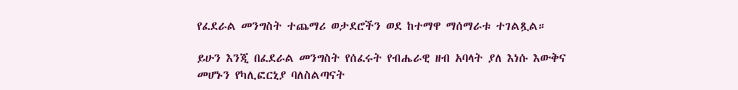የፈደራል መንግስት ተጨማሪ ወታደሮችን ወደ ከተማዋ ማሰማራቱ ተገልጿል።

ይሁን እንጂ በፈደራል መንግስት የሰፈሩት የብሔራዊ ዘብ አባላት ያለ እነሱ እውቅና መሆኑን የካሊፎርኒያ ባለስልጣናት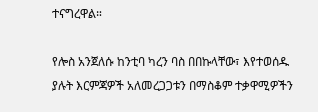ተናግረዋል።

የሎስ አንጀለሱ ከንቲባ ካረን ባስ በበኩላቸው፣ እየተወሰዱ ያሉት እርምጃዎች አለመረጋጋቱን በማስቆም ተቃዋሚዎችን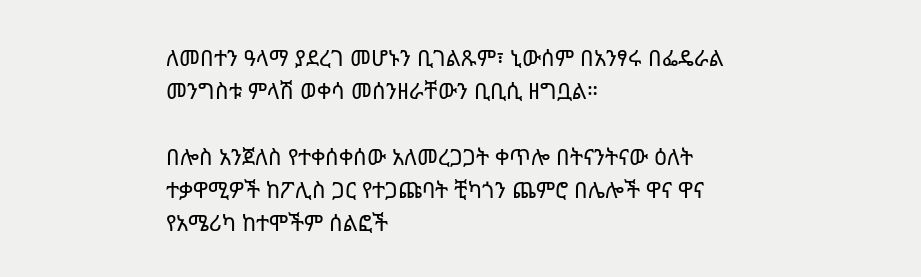ለመበተን ዓላማ ያደረገ መሆኑን ቢገልጹም፣ ኒውሰም በአንፃሩ በፌዴራል መንግስቱ ምላሽ ወቀሳ መሰንዘራቸውን ቢቢሲ ዘግቧል።

በሎስ አንጀለስ የተቀሰቀሰው አለመረጋጋት ቀጥሎ በትናንትናው ዕለት ተቃዋሚዎች ከፖሊስ ጋር የተጋጩባት ቺካጎን ጨምሮ በሌሎች ዋና ዋና የአሜሪካ ከተሞችም ሰልፎች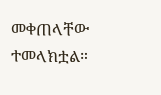መቀጠላቸው ተመላክቷል።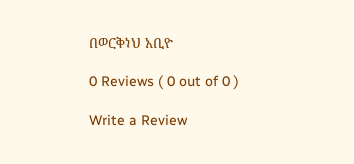በወርቅነህ አቢዮ

0 Reviews ( 0 out of 0 )

Write a Review